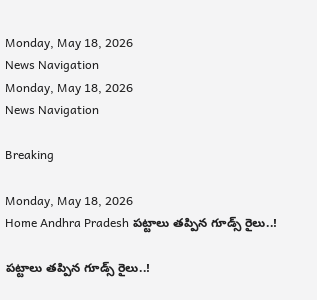Monday, May 18, 2026
News Navigation
Monday, May 18, 2026
News Navigation

Breaking

Monday, May 18, 2026
Home Andhra Pradesh పట్టాలు తప్పిన గూడ్స్ రైలు..!

పట్టాలు తప్పిన గూడ్స్ రైలు..!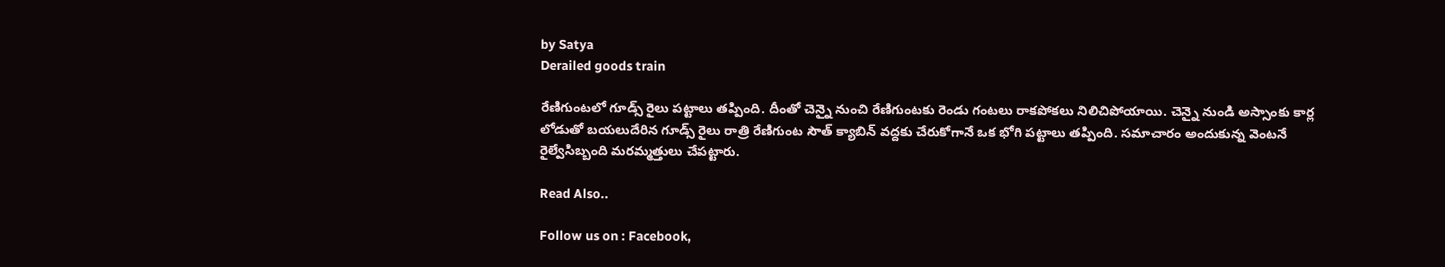by Satya
Derailed goods train

రేణిగుంటలో గూడ్స్ రైలు పట్టాలు తప్పింది. దీంతో చెన్నై నుంచి రేణిగుంటకు రెండు గంటలు రాకపోకలు నిలిచిపోయాయి. చెన్నై నుండి అస్సాంకు కార్ల లోడుతో బయలుదేరిన గూడ్స్ రైలు రాత్రి రేణిగుంట సౌత్ క్యాబిన్ వద్దకు చేరుకోగానే ఒక భోగి పట్టాలు తప్పింది. సమాచారం అందుకున్న వెంటనే రైల్వేసిబ్బంది మరమ్మత్తులు చేపట్టారు.

Read Also..

Follow us on : Facebook,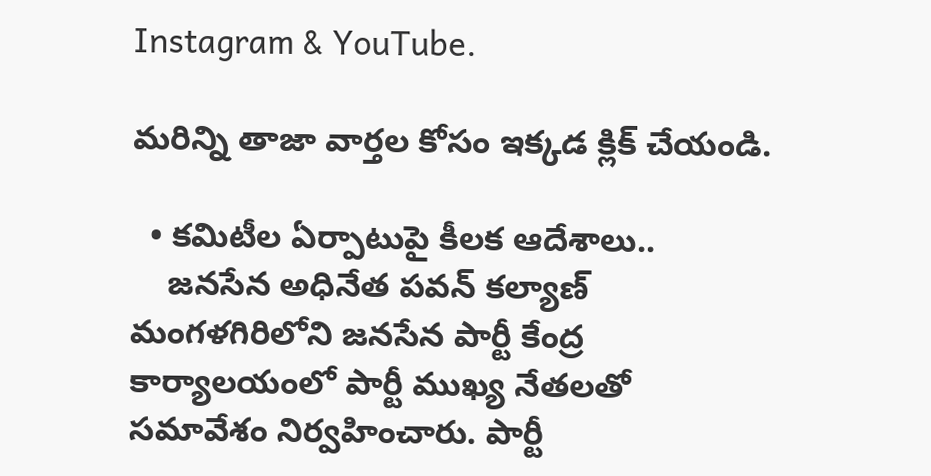Instagram & YouTube.

మరిన్ని తాజా వార్తల కోసం ఇక్కడ క్లిక్ చేయండి.

  • కమిటీల ఏర్పాటుపై కీలక ఆదేశాలు..
    జ‌న‌సేన అధినేత ప‌వ‌న్ క‌ల్యాణ్ మంగ‌ళ‌గిరిలోని జ‌న‌సేన పార్టీ కేంద్ర కార్యాల‌యంలో పార్టీ ముఖ్య నేత‌ల‌తో స‌మావేశం నిర్వహించారు. పార్టీ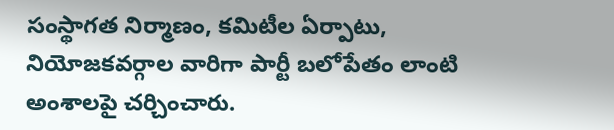సంస్థాగ‌త నిర్మాణం, క‌మిటీల ఏర్పాటు, నియోజ‌క‌వ‌ర్గాల వారిగా పార్టీ బ‌లోపేతం లాంటి అంశాల‌పై చ‌ర్చించారు.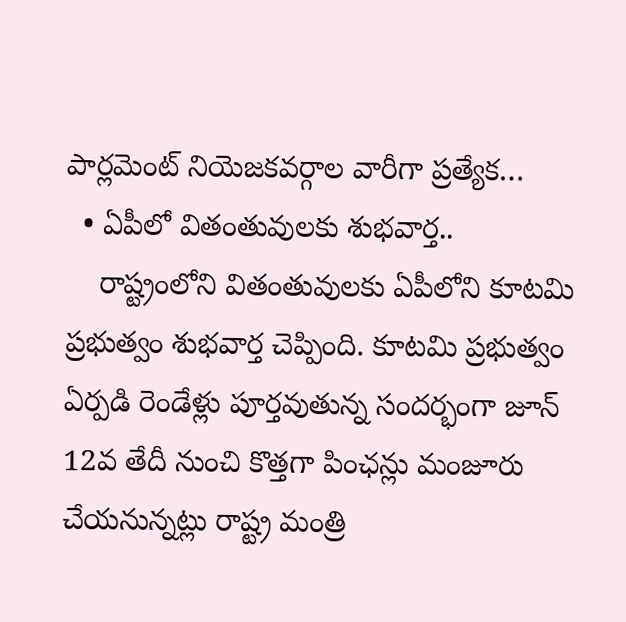పార్లమెంట్ నియెజ‌క‌వ‌ర్గాల వారీగా ప్రత్యేక…
  • ఏపీలో వితంతువులకు శుభవార్త..
    రాష్ట్రంలోని వితంతువులకు ఏపీలోని కూటమి ప్రభుత్వం శుభవార్త చెప్పింది. కూటమి ప్రభుత్వం ఏర్పడి రెండేళ్లు పూర్తవుతున్న సందర్భంగా జూన్ 12వ తేదీ నుంచి కొత్తగా పింఛన్లు మంజూరు చేయనున్నట్లు రాష్ట్ర మంత్రి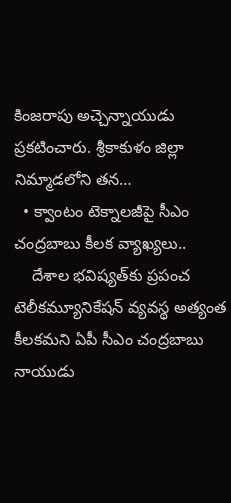కింజరాపు అచ్చెన్నాయుడు ప్రకటించారు. శ్రీకాకుళం జిల్లా నిమ్మాడలోని తన…
  • క్వాంటం టెక్నాలజీపై సీఎం చంద్రబాబు కీలక వ్యాఖ్యలు..
    దేశాల భవిష్యత్‌కు ప్రపంచ టెలీకమ్యూనికేషన్‌ వ్యవస్థ అత్యంత కీలకమని ఏపీ సీఎం చంద్రబాబు నాయుడు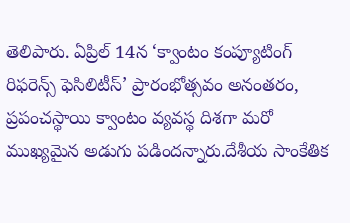తెలిపారు. ఏప్రిల్‌ 14న ‘క్వాంటం కంప్యూటింగ్‌ రిఫరెన్స్‌ ఫెసిలిటీస్‌’ ప్రారంభోత్సవం అనంతరం, ప్రపంచస్థాయి క్వాంటం వ్యవస్థ దిశగా మరో ముఖ్యమైన అడుగు పడిందన్నారు.దేశీయ సాంకేతిక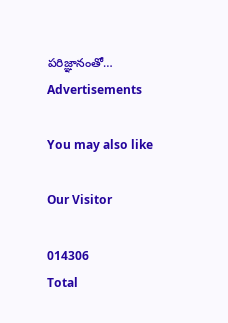పరిజ్ఞానంతో…
Advertisements

You may also like

Our Visitor

014306
Total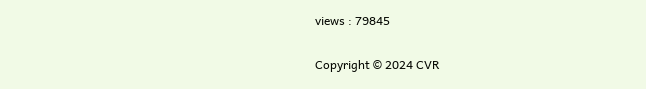views : 79845

Copyright © 2024 CVR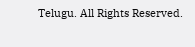Telugu. All Rights Reserved.